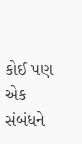કોઈ પણ એક સંબંધને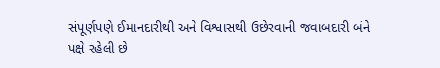સંપૂર્ણપણે ઈમાનદારીથી અને વિશ્વાસથી ઉછેરવાની જવાબદારી બંને પક્ષે રહેલી છે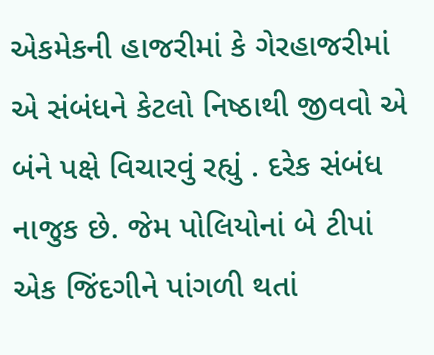એકમેકની હાજરીમાં કે ગેરહાજરીમાં એ સંબંધને કેટલો નિષ્ઠાથી જીવવો એ બંને પક્ષે વિચારવું રહ્યું . દરેક સંબંધ નાજુક છે. જેમ પોલિયોનાં બે ટીપાં એક જિંદગીને પાંગળી થતાં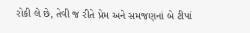રોકી લે છે, તેવી જ રીતે પ્રેમ અને સમજણનાં બે ટીપાં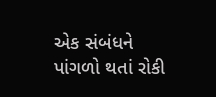એક સંબંધને પાંગળો થતાં રોકી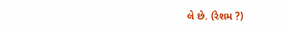લે છે. (રેશમ ?)